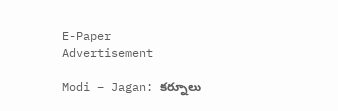E-Paper
Advertisement

Modi – Jagan: కర్నూలు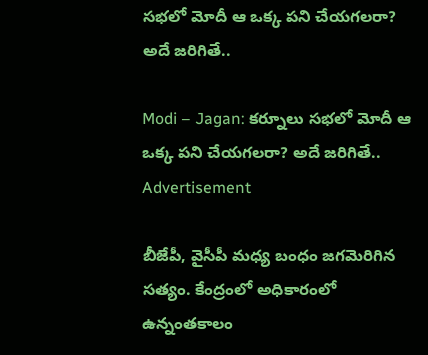సభలో మోదీ ఆ ఒక్క పని చేయగలరా? అదే జరిగితే..

Modi – Jagan: కర్నూలు సభలో మోదీ ఆ ఒక్క పని చేయగలరా? అదే జరిగితే..
Advertisement

బీజేపీ, వైసీపీ మధ్య బంధం జగమెరిగిన సత్యం. కేంద్రంలో అధికారంలో ఉన్నంతకాలం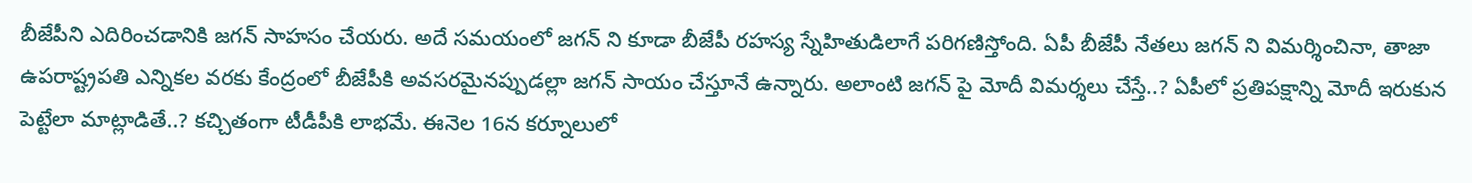బీజేపీని ఎదిరించడానికి జగన్ సాహసం చేయరు. అదే సమయంలో జగన్ ని కూడా బీజేపీ రహస్య స్నేహితుడిలాగే పరిగణిస్తోంది. ఏపీ బీజేపీ నేతలు జగన్ ని విమర్శించినా, తాజా ఉపరాష్ట్రపతి ఎన్నికల వరకు కేంద్రంలో బీజేపీకి అవసరమైనప్పుడల్లా జగన్ సాయం చేస్తూనే ఉన్నారు. అలాంటి జగన్ పై మోదీ విమర్శలు చేస్తే..? ఏపీలో ప్రతిపక్షాన్ని మోదీ ఇరుకున పెట్టేలా మాట్లాడితే..? కచ్చితంగా టీడీపీకి లాభమే. ఈనెల 16న కర్నూలులో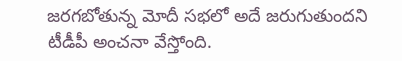జరగబోతున్న మోదీ సభలో అదే జరుగుతుందని టీడీపీ అంచనా వేస్తోంది.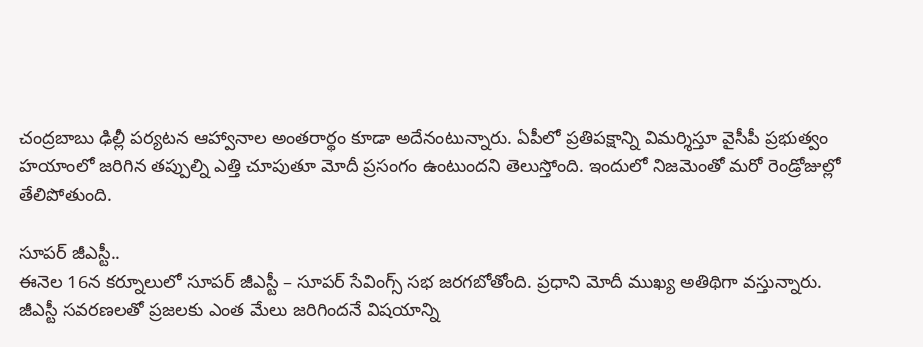చంద్రబాబు ఢిల్లీ పర్యటన ఆహ్వానాల అంతరార్థం కూడా అదేనంటున్నారు. ఏపీలో ప్రతిపక్షాన్ని విమర్శిస్తూ వైసీపీ ప్రభుత్వం హయాంలో జరిగిన తప్పుల్ని ఎత్తి చూపుతూ మోదీ ప్రసంగం ఉంటుందని తెలుస్తోంది. ఇందులో నిజమెంతో మరో రెండ్రోజుల్లో తేలిపోతుంది.

సూపర్ జీఎస్టీ..
ఈనెల 16న కర్నూలులో సూపర్ జీఎస్టీ – సూపర్ సేవింగ్స్ సభ జరగబోతోంది. ప్రధాని మోదీ ముఖ్య అతిథిగా వస్తున్నారు. జీఎస్టీ సవరణలతో ప్రజలకు ఎంత మేలు జరిగిందనే విషయాన్ని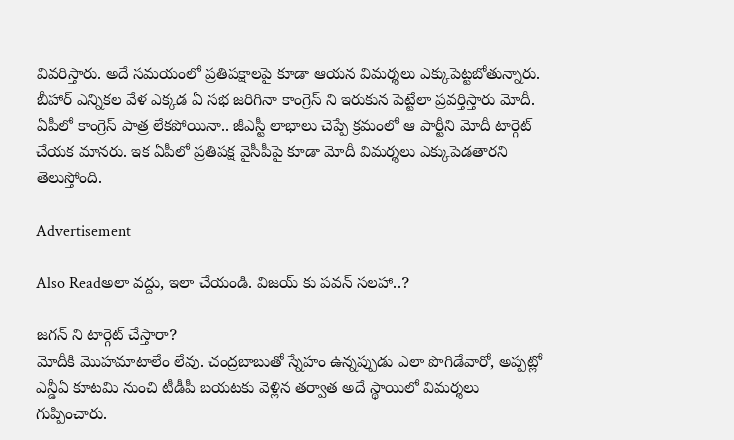వివరిస్తారు. అదే సమయంలో ప్రతిపక్షాలపై కూడా ఆయన విమర్శలు ఎక్కుపెట్టబోతున్నారు. బీహార్ ఎన్నికల వేళ ఎక్కడ ఏ సభ జరిగినా కాంగ్రెస్ ని ఇరుకున పెట్టేలా ప్రవర్తిస్తారు మోదీ. ఏపీలో కాంగ్రెస్ పాత్ర లేకపోయినా.. జీఎస్టీ లాభాలు చెప్పే క్రమంలో ఆ పార్టీని మోదీ టార్గెట్ చేయక మానరు. ఇక ఏపీలో ప్రతిపక్ష వైసీపీపై కూడా మోదీ విమర్శలు ఎక్కుపెడతారని తెలుస్తోంది.

Advertisement

Also Readఅలా వద్దు, ఇలా చేయండి. విజయ్ కు పవన్ సలహా..?

జగన్ ని టార్గెట్ చేస్తారా?
మోదీకి మొహమాటాలేం లేవు. చంద్రబాబుతో స్నేహం ఉన్నప్పుడు ఎలా పొగిడేవారో, అప్పట్లో ఎన్డీఏ కూటమి నుంచి టీడీపీ బయటకు వెళ్లిన తర్వాత అదే స్థాయిలో విమర్శలు గుప్పించారు.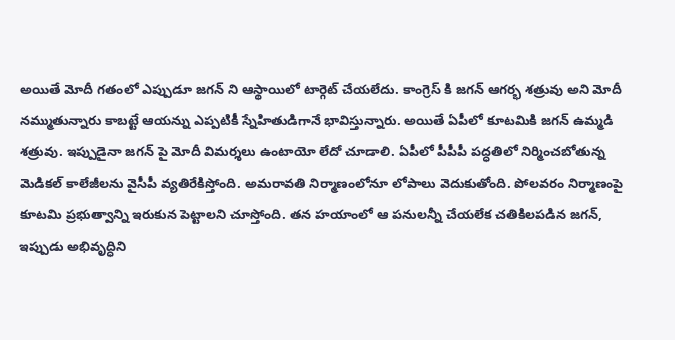అయితే మోదీ గతంలో ఎప్పుడూ జగన్ ని ఆస్థాయిలో టార్గెట్ చేయలేదు. కాంగ్రెస్ కి జగన్ ఆగర్భ శత్రువు అని మోదీ నమ్ముతున్నారు కాబట్టే ఆయన్ను ఎప్పటికీ స్నేహితుడిగానే భావిస్తున్నారు. అయితే ఏపీలో కూటమికి జగన్ ఉమ్మడి శత్రువు. ఇప్పుడైనా జగన్ పై మోదీ విమర్శలు ఉంటాయో లేదో చూడాలి. ఏపీలో పీపీపీ పద్ధతిలో నిర్మించబోతున్న మెడికల్ కాలేజీలను వైసీపీ వ్యతిరేకిస్తోంది. అమరావతి నిర్మాణంలోనూ లోపాలు వెదుకుతోంది. పోలవరం నిర్మాణంపై కూటమి ప్రభుత్వాన్ని ఇరుకున పెట్టాలని చూస్తోంది. తన హయాంలో ఆ పనులన్నీ చేయలేక చతికిలపడిన జగన్, ఇప్పుడు అభివృద్ధిని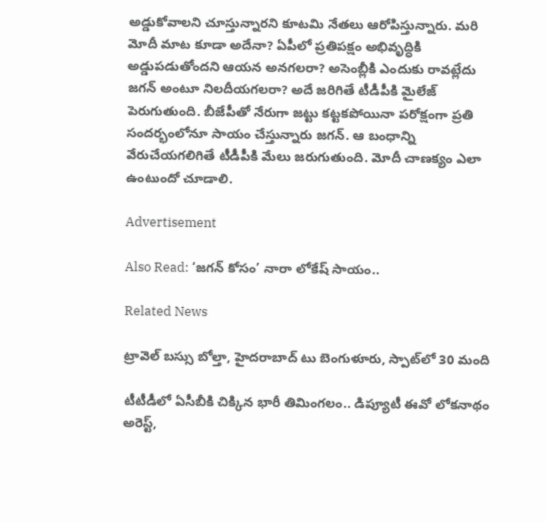అడ్డుకోవాలని చూస్తున్నారని కూటమి నేతలు ఆరోపిస్తున్నారు. మరి మోదీ మాట కూడా అదేనా? ఏపీలో ప్రతిపక్షం అభివృద్ధికి అడ్డుపడుతోందని ఆయన అనగలరా? అసెంబ్లీకి ఎందుకు రావట్లేదు జగన్ అంటూ నిలదీయగలరా? అదే జరిగితే టీడీపీకి మైలేజ్ పెరుగుతుంది. బీజేపీతో నేరుగా జట్టు కట్టకపోయినా పరోక్షంగా ప్రతి సందర్భంలోనూ సాయం చేస్తున్నారు జగన్. ఆ బంధాన్ని వేరుచేయగలిగితే టీడీపీకి మేలు జరుగుతుంది. మోదీ చాణక్యం ఎలా ఉంటుందో చూడాలి.

Advertisement

Also Read: ‘జగన్ కోసం’ నారా లోకేష్ సాయం..

Related News

ట్రావెల్ బస్సు బోల్తా, హైదరాబాద్ టు బెంగుళూరు, స్పాట్‌లో 30 మంది

టీటీడీలో ఏసీబీకి చిక్కిన భారీ తిమింగలం.. డిప్యూటీ ఈవో లోకనాథం అరెస్ట్,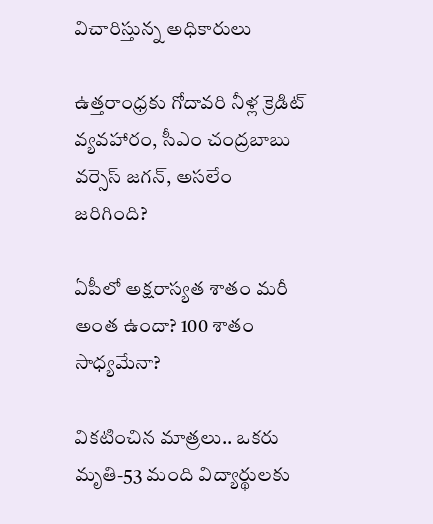విచారిస్తున్న అధికారులు

ఉత్తరాంధ్రకు గోదావరి నీళ్ల క్రెడిట్ వ్యవహారం, సీఎం చంద్రబాబు వర్సెస్ జగన్, అసలేం జరిగింది?

ఏపీలో అక్షరాస్యత శాతం మరీ అంత ఉందా? 100 శాతం సాధ్యమేనా?

వికటించిన మాత్రలు.. ఒకరు మృతి-53 మంది విద్యార్థులకు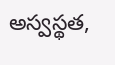అస్వస్థత,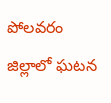పోలవరం జిల్లాలో ఘటన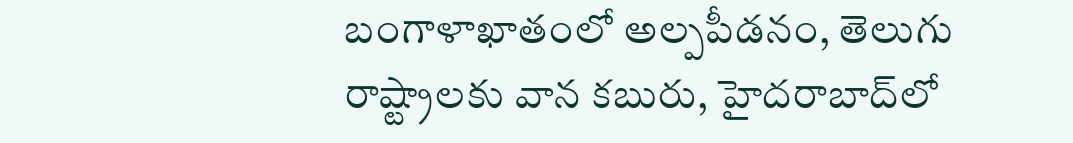బంగాళాఖాతంలో అల్పపీడనం, తెలుగు రాష్ట్రాలకు వాన కబురు, హైదరాబాద్‌లో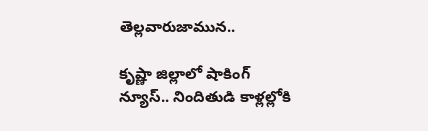తెల్లవారుజామున..

కృష్ణా జిల్లాలో షాకింగ్ న్యూస్.. నిందితుడి కాళ్లల్లోకి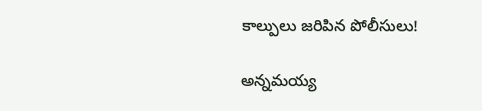కాల్పులు జరిపిన పోలీసులు!

అన్నమయ్య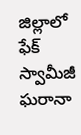జిల్లాలో ఫేక్ స్వామీజీ ఘరానా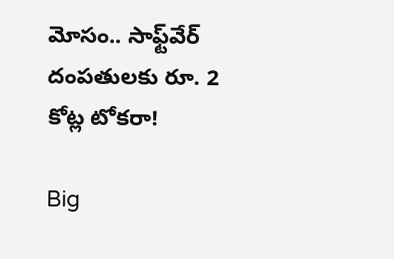మోసం.. సాఫ్ట్‌వేర్ దంపతులకు రూ. 2 కోట్ల టోకరా!

Big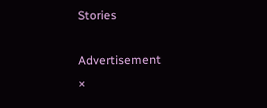Stories

Advertisement
×